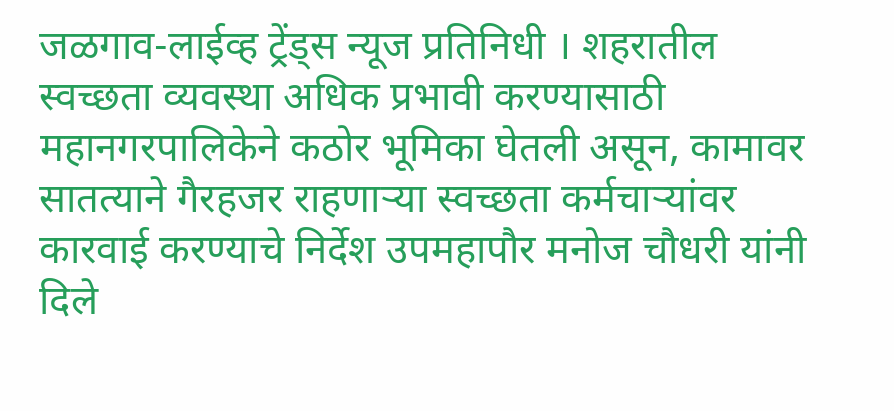जळगाव-लाईव्ह ट्रेंड्स न्यूज प्रतिनिधी । शहरातील स्वच्छता व्यवस्था अधिक प्रभावी करण्यासाठी महानगरपालिकेने कठोर भूमिका घेतली असून, कामावर सातत्याने गैरहजर राहणाऱ्या स्वच्छता कर्मचाऱ्यांवर कारवाई करण्याचे निर्देश उपमहापौर मनोज चौधरी यांनी दिले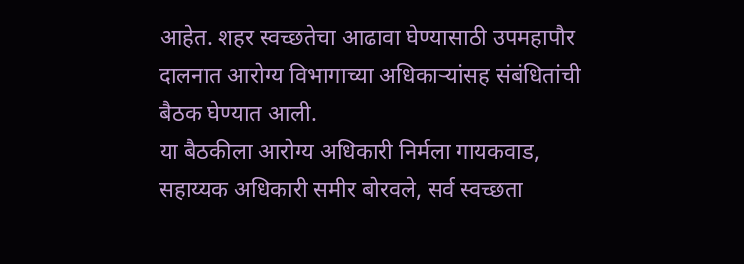आहेत. शहर स्वच्छतेचा आढावा घेण्यासाठी उपमहापौर दालनात आरोग्य विभागाच्या अधिकाऱ्यांसह संबंधितांची बैठक घेण्यात आली.
या बैठकीला आरोग्य अधिकारी निर्मला गायकवाड, सहाय्यक अधिकारी समीर बोरवले, सर्व स्वच्छता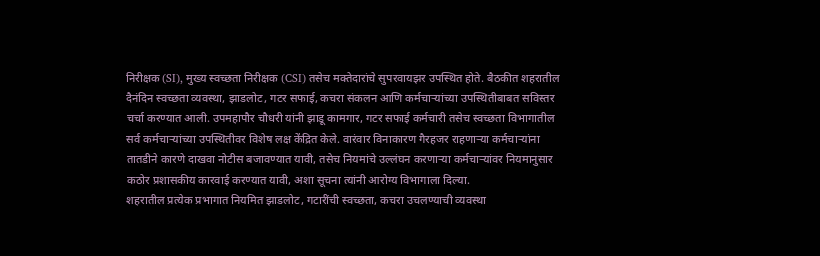निरीक्षक (SI), मुख्य स्वच्छता निरीक्षक (CSI) तसेच मक्तेदारांचे सुपरवायझर उपस्थित होते. बैठकीत शहरातील दैनंदिन स्वच्छता व्यवस्था, झाडलोट, गटर सफाई, कचरा संकलन आणि कर्मचाऱ्यांच्या उपस्थितीबाबत सविस्तर चर्चा करण्यात आली. उपमहापौर चौधरी यांनी झाडू कामगार, गटर सफाई कर्मचारी तसेच स्वच्छता विभागातील सर्व कर्मचाऱ्यांच्या उपस्थितीवर विशेष लक्ष केंद्रित केले. वारंवार विनाकारण गैरहजर राहणाऱ्या कर्मचाऱ्यांना तातडीने कारणे दाखवा नोटीस बजावण्यात यावी, तसेच नियमांचे उल्लंघन करणाऱ्या कर्मचाऱ्यांवर नियमानुसार कठोर प्रशासकीय कारवाई करण्यात यावी, अशा सूचना त्यांनी आरोग्य विभागाला दिल्या.
शहरातील प्रत्येक प्रभागात नियमित झाडलोट, गटारींची स्वच्छता, कचरा उचलण्याची व्यवस्था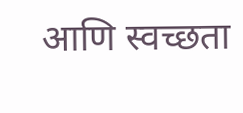आणि स्वच्छता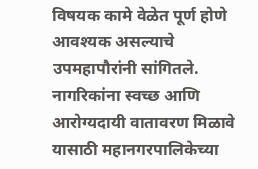विषयक कामे वेळेत पूर्ण होणे आवश्यक असल्याचे उपमहापौरांनी सांगितले. नागरिकांना स्वच्छ आणि आरोग्यदायी वातावरण मिळावे यासाठी महानगरपालिकेच्या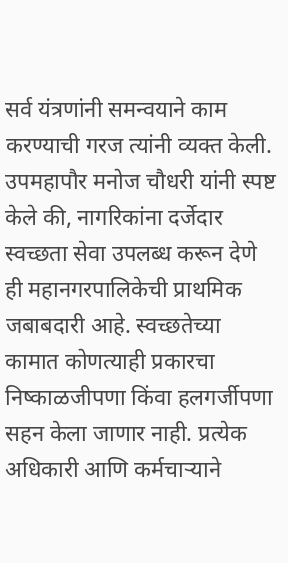सर्व यंत्रणांनी समन्वयाने काम करण्याची गरज त्यांनी व्यक्त केली. उपमहापौर मनोज चौधरी यांनी स्पष्ट केले की, नागरिकांना दर्जेदार स्वच्छता सेवा उपलब्ध करून देणे ही महानगरपालिकेची प्राथमिक जबाबदारी आहे. स्वच्छतेच्या कामात कोणत्याही प्रकारचा निष्काळजीपणा किंवा हलगर्जीपणा सहन केला जाणार नाही. प्रत्येक अधिकारी आणि कर्मचाऱ्याने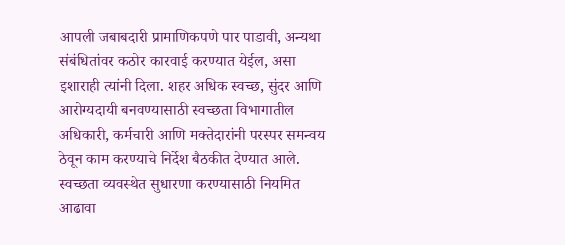आपली जबाबदारी प्रामाणिकपणे पार पाडावी, अन्यथा संबंधितांवर कठोर कारवाई करण्यात येईल, असा इशाराही त्यांनी दिला. शहर अधिक स्वच्छ, सुंदर आणि आरोग्यदायी बनवण्यासाठी स्वच्छता विभागातील अधिकारी, कर्मचारी आणि मक्तेदारांनी परस्पर समन्वय ठेवून काम करण्याचे निर्देश बैठकीत देण्यात आले. स्वच्छता व्यवस्थेत सुधारणा करण्यासाठी नियमित आढावा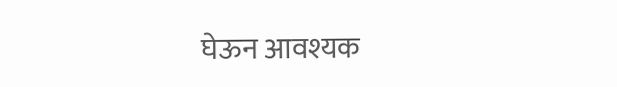घेऊन आवश्यक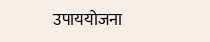उपाययोजना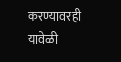करण्यावरही यावेळी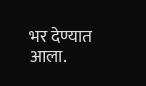भर देण्यात आला.